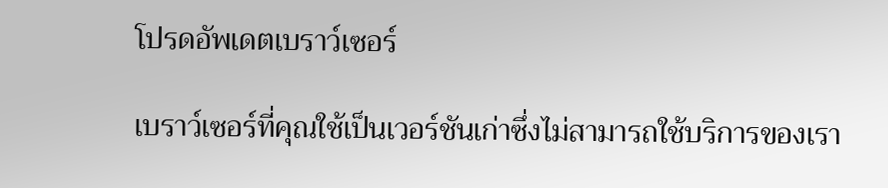โปรดอัพเดตเบราว์เซอร์

เบราว์เซอร์ที่คุณใช้เป็นเวอร์ชันเก่าซึ่งไม่สามารถใช้บริการของเรา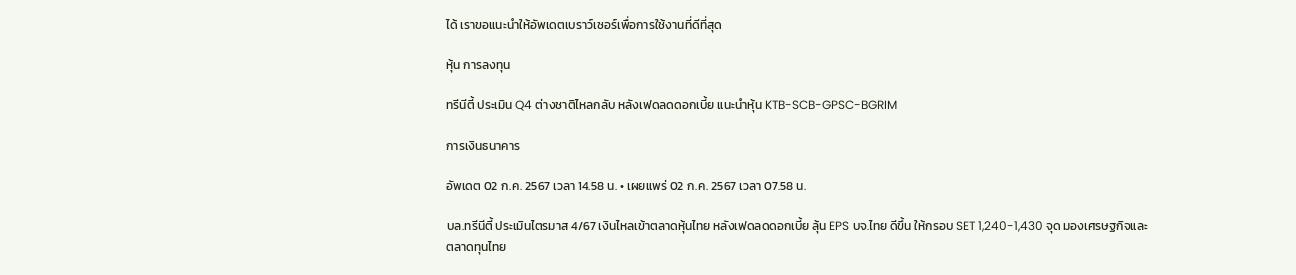ได้ เราขอแนะนำให้อัพเดตเบราว์เซอร์เพื่อการใช้งานที่ดีที่สุด

หุ้น การลงทุน

ทรีนีตี้ ประเมิน Q4 ต่างชาติไหลกลับ หลังเฟดลดดอกเบี้ย แนะนำหุ้น KTB-SCB-GPSC-BGRIM

การเงินธนาคาร

อัพเดต 02 ก.ค. 2567 เวลา 14.58 น. • เผยแพร่ 02 ก.ค. 2567 เวลา 07.58 น.

บล.ทรีนีตี้ ประเมินไตรมาส 4/67 เงินไหลเข้าตลาดหุ้นไทย หลังเฟดลดดอกเบี้ย ลุ้น EPS บจ.ไทย ดีขึ้น ให้กรอบ SET 1,240-1,430 จุด มองเศรษฐกิจและตลาดทุนไทย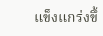แข็งแกร่งขึ้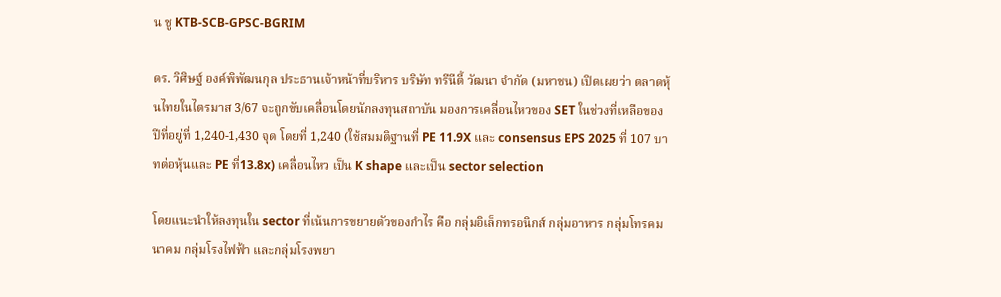น ชู KTB-SCB-GPSC-BGRIM

ดร. วิศิษฐ์ องค์พิพัฒนกุล ประธานเจ้าหน้าที่บริหาร บริษัท ทรีนีตี้ วัฒนา จำกัด (มหาชน) เปิดเผยว่า ตลาดหุ้นไทยในไตรมาส 3/67 จะถูกขับเคลื่อนโดยนักลงทุนสถาบัน มองการเคลื่อนไหวของ SET ในช่วงที่เหลือของปีที่อยู่ที่ 1,240-1,430 จุด โดยที่ 1,240 (ใช้สมมติฐานที่ PE 11.9X และ consensus EPS 2025 ที่ 107 บาทต่อหุ้นและ PE ที่13.8x) เคลื่อนไหว เป็น K shape และเป็น sector selection

โดยแนะนำให้ลงทุนใน sector ที่เน้นการขยายตัวของกำไร คือ กลุ่มอิเล็กทรอนิกส์ กลุ่มอาหาร กลุ่มโทรคมนาคม กลุ่มโรงไฟฟ้า และกลุ่มโรงพยา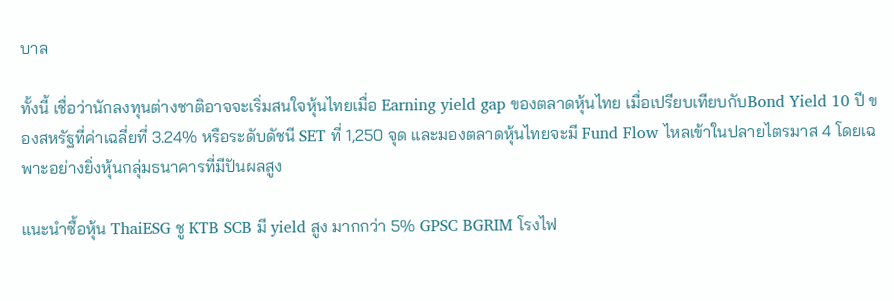บาล

ทั้งนี้ เชื่อว่านักลงทุนต่างชาติอาจจะเริ่มสนใจหุ้นไทยเมื่อ Earning yield gap ของตลาดหุ้นไทย เมื่อเปรียบเทียบกับBond Yield 10 ปี ของสหรัฐที่ค่าเฉลี่ยที่ 3.24% หรือระดับดัชนี SET ที่ 1,250 จุด และมองตลาดหุ้นไทยจะมี Fund Flow ไหลเข้าในปลายไตรมาส 4 โดยเฉพาะอย่างยิ่งหุ้นกลุ่มธนาคารที่มีปันผลสูง

แนะนำซื้อหุ้น ThaiESG ชู KTB SCB มี yield สูง มากกว่า 5% GPSC BGRIM โรงไฟ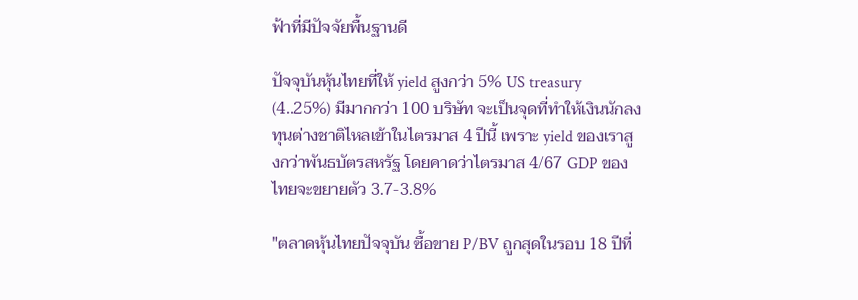ฟ้าที่มีปัจจัยพื้นฐานดี

ปัจจุบันหุ้นไทยที่ให้ yield สูงกว่า 5% US treasury (4..25%) มีมากกว่า 100 บริษัท จะเป็นจุดที่ทำให้เงินนักลงทุนต่างชาติไหลเข้าในไตรมาส 4 ปีนี้ เพราะ yield ของเราสูงกว่าพันธบัตรสหรัฐ โดยคาดว่าไตรมาส 4/67 GDP ของไทยจะขยายตัว 3.7-3.8%

"ตลาดหุ้นไทยปัจจุบัน ซื้อขาย P/BV ถูกสุดในรอบ 18 ปีที่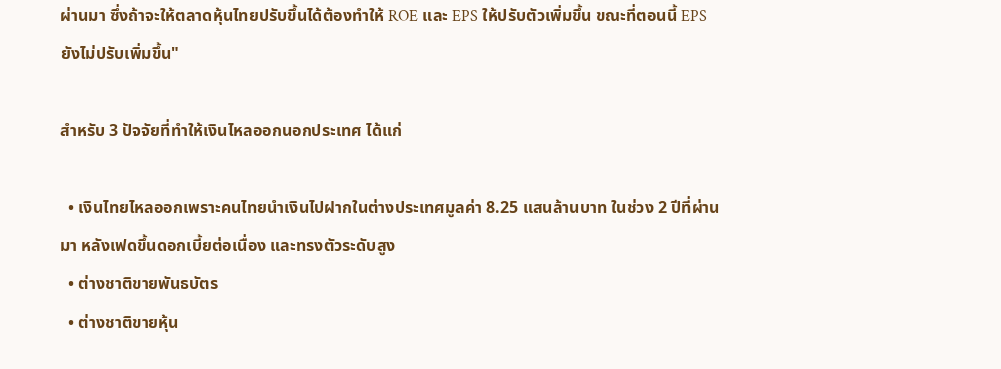ผ่านมา ซึ่งถ้าจะให้ตลาดหุ้นไทยปรับขึ้นได้ต้องทำให้ ROE และ EPS ให้ปรับตัวเพิ่มขึ้น ขณะที่ตอนนี้ EPS ยังไม่ปรับเพิ่มขึ้น"

สำหรับ 3 ปัจจัยที่ทำให้เงินไหลออกนอกประเทศ ได้แก่

  • เงินไทยไหลออกเพราะคนไทยนำเงินไปฝากในต่างประเทศมูลค่า 8.25 แสนล้านบาท ในช่วง 2 ปีที่ผ่านมา หลังเฟดขึ้นดอกเบี้ยต่อเนื่อง และทรงตัวระดับสูง
  • ต่างชาติขายพันธบัตร
  • ต่างชาติขายหุ้น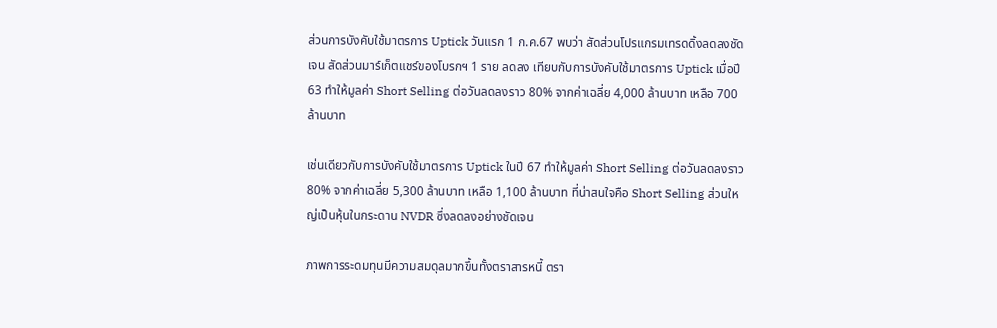ส่วนการบังคับใช้มาตรการ Uptick วันแรก 1 ก.ค.67 พบว่า สัดส่วนโปรแกรมเทรดดิ้งลดลงชัดเจน สัดส่วนมาร์เก็ตแชร์ของโบรกฯ 1 ราย ลดลง เทียบกับการบังคับใช้มาตรการ Uptick เมื่อปี 63 ทำให้มูลค่า Short Selling ต่อวันลดลงราว 80% จากค่าเฉลี่ย 4,000 ล้านบาท เหลือ 700 ล้านบาท

เช่นเดียวกับการบังคับใช้มาตรการ Uptick ในปี 67 ทำให้มูลค่า Short Selling ต่อวันลดลงราว 80% จากค่าเฉลี่ย 5,300 ล้านบาท เหลือ 1,100 ล้านบาท ที่น่าสนใจคือ Short Selling ส่วนใหญ่เป็นหุ้นในกระดาน NVDR ซึ่งลดลงอย่างชัดเจน

ภาพการระดมทุนมีความสมดุลมากขึ้นทั้งตราสารหนี้ ตรา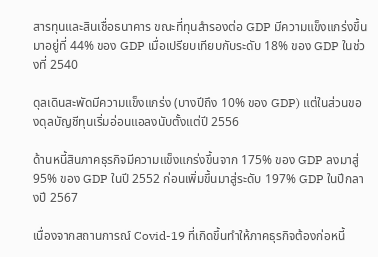สารทุนและสินเชื่อธนาคาร ขณะที่ทุนสำรองต่อ GDP มีความแข็งแกร่งขึ้นมาอยู่ที่ 44% ของ GDP เมื่อเปรียบเทียบกับระดับ 18% ของ GDP ในช่วงที่ 2540

ดุลเดินสะพัดมีความแข็งแกร่ง (บางปีถึง 10% ของ GDP) แต่ในส่วนของดุลบัญชีทุนเริ่มอ่อนแอลงนับตั้งแต่ปี 2556

ด้านหนี้สินภาคธุรกิจมีความแข็งแกร่งขึ้นจาก 175% ของ GDP ลงมาสู่ 95% ของ GDP ในปี 2552 ก่อนเพิ่มขึ้นมาสู่ระดับ 197% GDP ในปีกลางปี 2567

เนื่องจากสถานการณ์ Covid-19 ที่เกิดขึ้นทำให้ภาคธุรกิจต้องก่อหนี้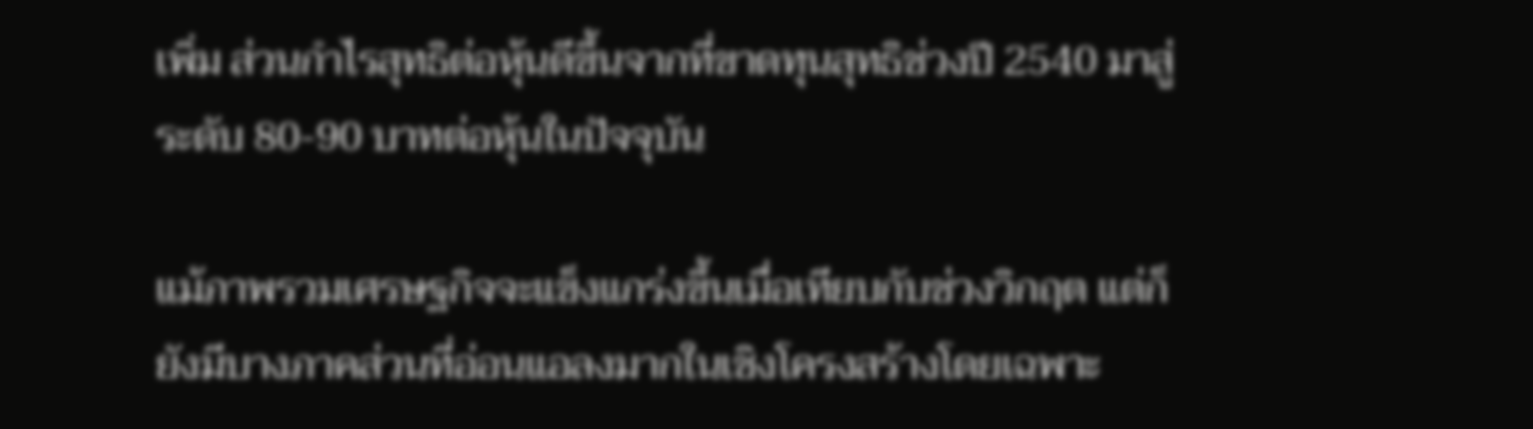เพิ่ม ส่วนกำไรสุทธิต่อหุ้นดีขึ้นจากที่ขาดทุนสุทธิช่วงปี 2540 มาสู่ระดับ 80-90 บาทต่อหุ้นในปัจจุบัน

แม้ภาพรวมเศรษฐกิจจะแข็งแกร่งขึ้นเมื่อเทียบกับช่วงวิกฤต แต่ก็ยังมีบางภาคส่วนที่อ่อนแอลงมากในเชิงโครงสร้างโดยเฉพาะ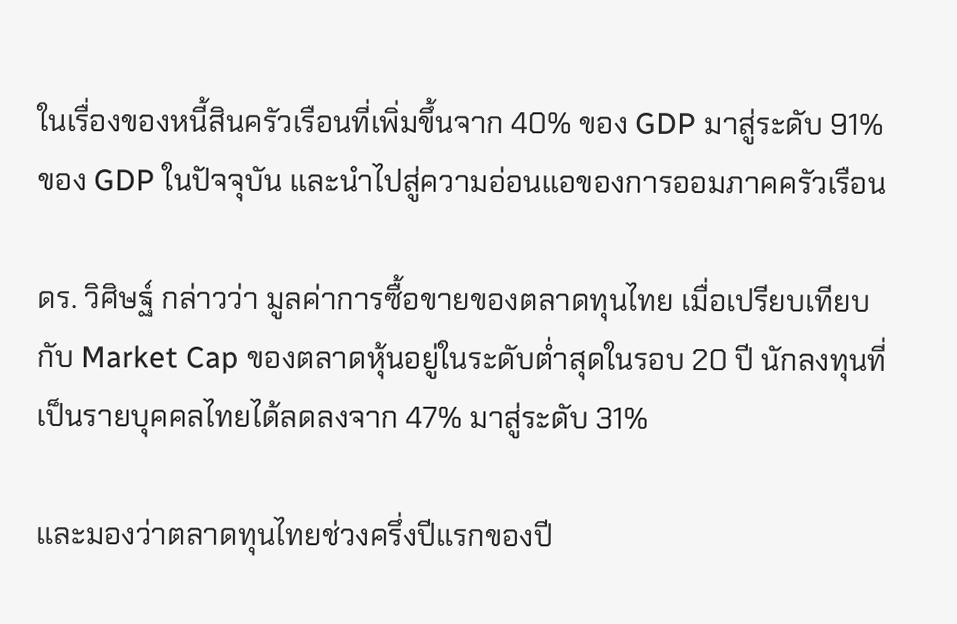ในเรื่องของหนี้สินครัวเรือนที่เพิ่มขึ้นจาก 40% ของ GDP มาสู่ระดับ 91% ของ GDP ในปัจจุบัน และนำไปสู่ความอ่อนแอของการออมภาคครัวเรือน

ดร. วิศิษฐ์ กล่าวว่า มูลค่าการซื้อขายของตลาดทุนไทย เมื่อเปรียบเทียบกับ Market Cap ของตลาดหุ้นอยู่ในระดับต่ำสุดในรอบ 20 ปี นักลงทุนที่เป็นรายบุคคลไทยได้ลดลงจาก 47% มาสู่ระดับ 31%

และมองว่าตลาดทุนไทยช่วงครึ่งปีแรกของปี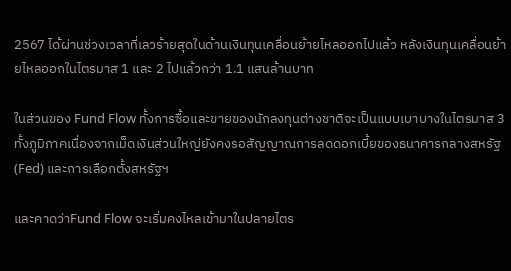2567 ได้ผ่านช่วงเวลาที่เลวร้ายสุดในด้านเงินทุนเคลื่อนย้ายไหลออกไปแล้ว หลังเงินทุนเคลื่อนย้ายไหลออกในไตรมาส 1 และ 2 ไปแล้วกว่า 1.1 แสนล้านบาท

ในส่วนของ Fund Flow ทั้งการซื้อและขายของนักลงทุนต่างชาติจะเป็นแบบเบาบางในไตรมาส 3 ทั้งภูมิภาคเนื่องจากเม็ดเงินส่วนใหญ่ยังคงรอสัญญาณการลดดอกเบี้ยของธนาคารกลางสหรัฐ (Fed) และการเลือกตั้งสหรัฐฯ

และคาดว่าFund Flow จะเริ่มคงไหลเข้ามาในปลายไตร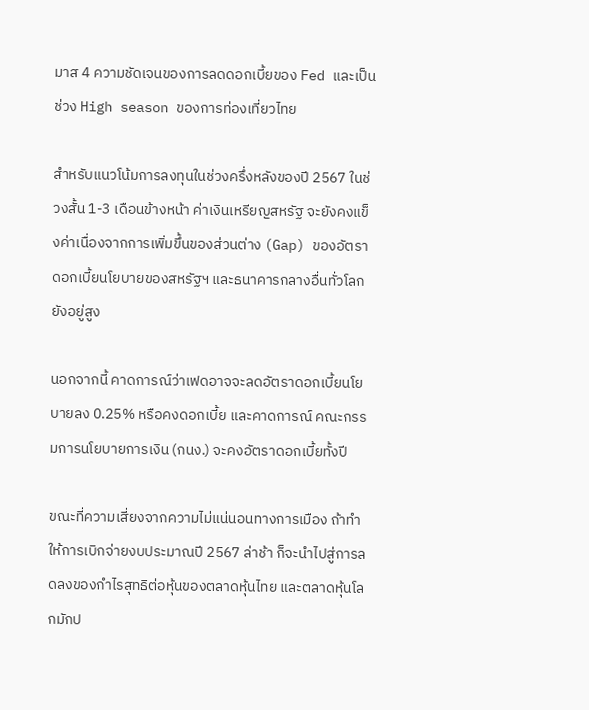มาส 4 ความชัดเจนของการลดดอกเบี้ยของ Fed และเป็นช่วง High season ของการท่องเที่ยวไทย

สำหรับแนวโน้มการลงทุนในช่วงครึ่งหลังของปี 2567 ในช่วงสั้น 1-3 เดือนข้างหน้า ค่าเงินเหรียญสหรัฐ จะยังคงแข็งค่าเนื่องจากการเพิ่มขึ้นของส่วนต่าง (Gap) ของอัตราดอกเบี้ยนโยบายของสหรัฐฯ และธนาคารกลางอื่นทั่วโลกยังอยู่สูง

นอกจากนี้ คาดการณ์ว่าเฟดอาจจะลดอัตราดอกเบี้ยนโยบายลง 0.25% หรือคงดอกเบี้ย และคาดการณ์ คณะกรรมการนโยบายการเงิน (กนง.) จะคงอัตราดอกเบี้ยทั้งปี

ขณะที่ความเสี่ยงจากความไม่แน่นอนทางการเมือง ถ้าทำให้การเบิกจ่ายงบประมาณปี 2567 ล่าช้า ก็จะนำไปสู่การลดลงของกำไรสุทธิต่อหุ้นของตลาดหุ้นไทย และตลาดหุ้นโลกมักป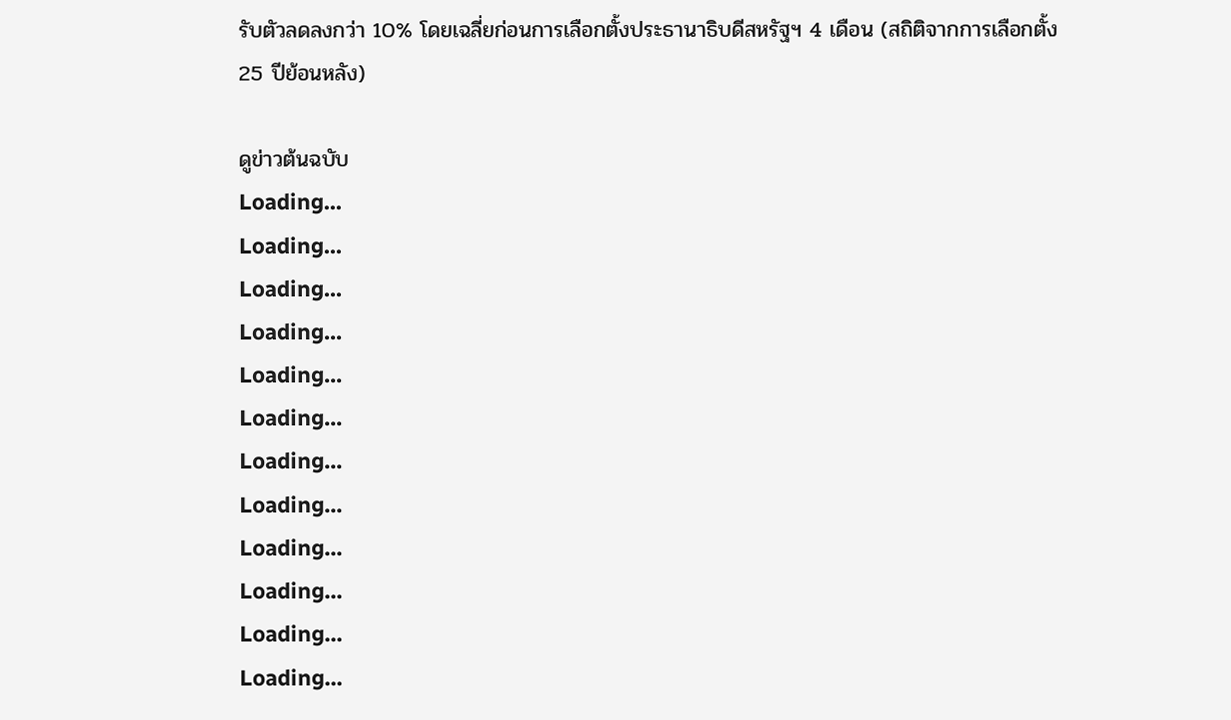รับตัวลดลงกว่า 10% โดยเฉลี่ยก่อนการเลือกตั้งประธานาธิบดีสหรัฐฯ 4 เดือน (สถิติจากการเลือกตั้ง 25 ปีย้อนหลัง)

ดูข่าวต้นฉบับ
Loading...
Loading...
Loading...
Loading...
Loading...
Loading...
Loading...
Loading...
Loading...
Loading...
Loading...
Loading...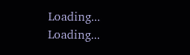Loading...
Loading...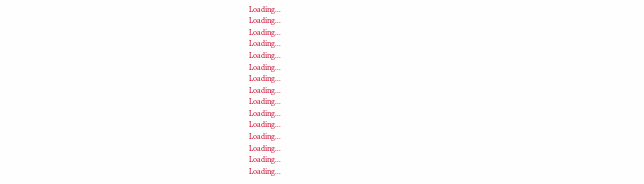Loading...
Loading...
Loading...
Loading...
Loading...
Loading...
Loading...
Loading...
Loading...
Loading...
Loading...
Loading...
Loading...
Loading...
Loading...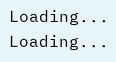Loading...
Loading...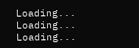Loading...
Loading...
Loading...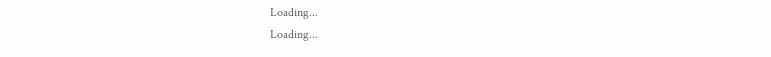Loading...
Loading...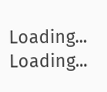Loading...
Loading...